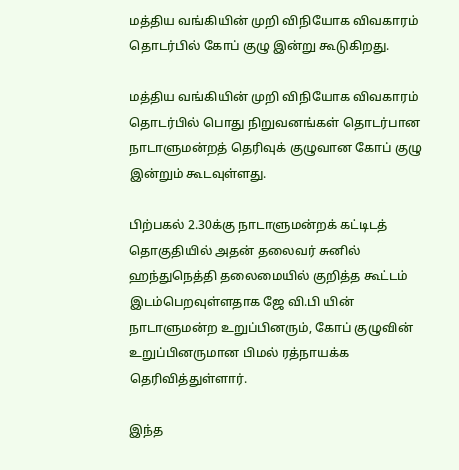மத்திய வங்கியின் முறி விநியோக விவகாரம் தொடர்பில் கோப் குழு இன்று கூடுகிறது.

மத்திய வங்கியின் முறி விநியோக விவகாரம் தொடர்பில் பொது நிறுவனங்கள் தொடர்பான நாடாளுமன்றத் தெரிவுக் குழுவான கோப் குழு இன்றும் கூடவுள்ளது.

பிற்பகல் 2.30க்கு நாடாளுமன்றக் கட்டிடத் தொகுதியில் அதன் தலைவர் சுனில் ஹந்துநெத்தி தலைமையில் குறித்த கூட்டம் இடம்பெறவுள்ளதாக ஜே வி.பி யின் நாடாளுமன்ற உறுப்பினரும், கோப் குழுவின் உறுப்பினருமான பிமல் ரத்நாயக்க தெரிவித்துள்ளார்.

இந்த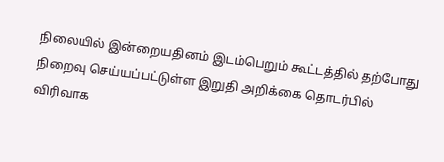நிலையில் இன்றையதினம் இடம்பெறும் கூட்டத்தில் தற்போது நிறைவு செய்யப்பட்டுள்ள இறுதி அறிக்கை தொடர்பில் விரிவாக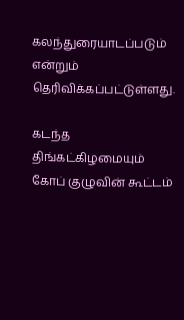கலந்துரையாடப்படும் என்றும் தெரிவிக்கப்பட்டுள்ளது.

கடந்த திங்கட்கிழமையும் கோப் குழுவின் கூட்டம்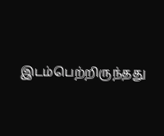இடம்பெற்றிருந்தது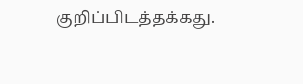குறிப்பிடத்தக்கது.